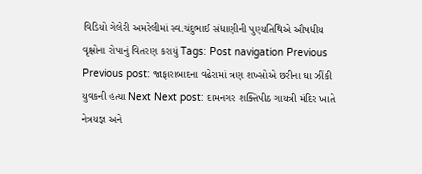વિડિયો ગેલેરી અમરેલીમાં સ્વ.ચંદુભાઈ સંધાણીની પુણ્યતિથિએ ઔષધીય વૃક્ષોના રોપાનું વિતરણ કરાયું Tags: Post navigation Previous Previous post: જાફારાબાદના વઢેરામાં ત્રણ શખ્સોએ છરીના ઘા ઝીંકી યુવકની હત્યા Next Next post: દામનગર શક્તિપીઠ ગાયત્રી મંદિર ખાતે નેત્રયજ્ઞ અને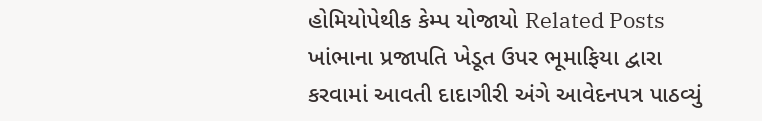હોમિયોપેથીક કેમ્પ યોજાયો Related Posts ખાંભાના પ્રજાપતિ ખેડૂત ઉપર ભૂમાફિયા દ્વારા કરવામાં આવતી દાદાગીરી અંગે આવેદનપત્ર પાઠવ્યું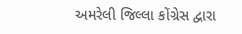અમરેલી જિલ્લા કોંગ્રેસ દ્વારા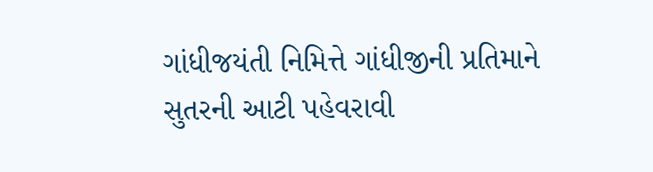ગાંધીજયંતી નિમિત્તે ગાંધીજીની પ્રતિમાને સુતરની આટી પહેવરાવી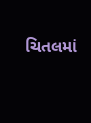ચિતલમાં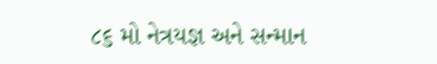૮૬ મો નેત્રયજ્ઞ અને સન્માન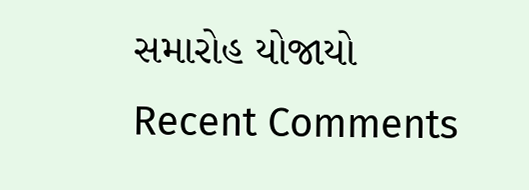સમારોહ યોજાયો
Recent Comments